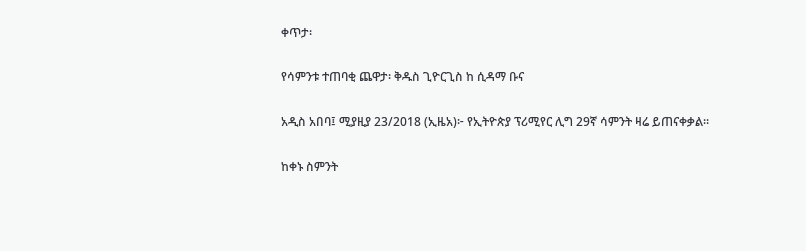ቀጥታ፡

የሳምንቱ ተጠባቂ ጨዋታ፡ ቅዱስ ጊዮርጊስ ከ ሲዳማ ቡና

አዲስ አበባ፤ ሚያዚያ 23/2018 (ኢዜአ)፦ የኢትዮጵያ ፕሪሚየር ሊግ 29ኛ ሳምንት ዛሬ ይጠናቀቃል።

ከቀኑ ስምንት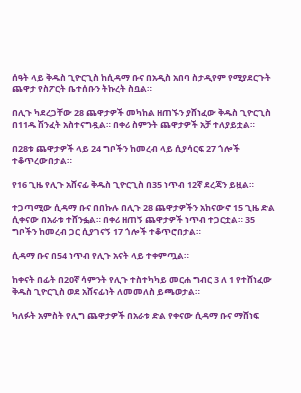ሰዓት ላይ ቅዱስ ጊዮርጊስ ከሲዳማ ቡና በአዲስ አበባ ስታዲየም የሚያደርጉት ጨዋታ የስፖርት ቤተሰቡን ትኩረት ስቧል።

በሊጉ ካደረጋቸው 28 ጨዋታዎች መካከል ዘጠኙን ያሸነፈው ቅዱስ ጊዮርጊስ በ11ዱ ሽንፈት አስተናግዷል። በቀሪ ስምንት ጨዋታዎች አቻ ተለያይቷል።

በ28ቱ ጨዋታዎች ላይ 24 ግቦችን ከመረብ ላይ ሲያሳርፍ 27 ጎሎች  ተቆጥረውበታል።

የ16 ጊዜ የሊጉ አሸናፊ ቅዱስ ጊዮርጊስ በ35 ነጥብ 12ኛ ደረጃን ይዟል።

ተጋጣሚው ሲዳማ ቡና በበኩሉ በሊጉ 28 ጨዋታዎችን አከናውኖ 15 ጊዜ ድል ሲቀናው በአራቱ ተሸንፏል። በቀሪ ዘጠኝ ጨዋታዎች ነጥብ ተጋርቷል። 35 ግቦችን ከመረብ ጋር ሲያገናኝ 17 ጎሎች ተቆጥሮበታል።

ሲዳማ ቡና በ54 ነጥብ የሊጉ አናት ላይ ተቀምጧል።

ከቀናት በፊት በ20ኛ ሳምንት የሊጉ ተስተካካይ መርሐ ግብር 3 ለ 1 የተሸነፈው ቅዱስ ጊዮርጊስ ወደ አሸናፊነት ለመመለስ ይጫወታል።

ካለፉት አምስት የሊግ ጨዋታዎች በአራቱ ድል የቀናው ሲዳማ ቡና ማሸነፍ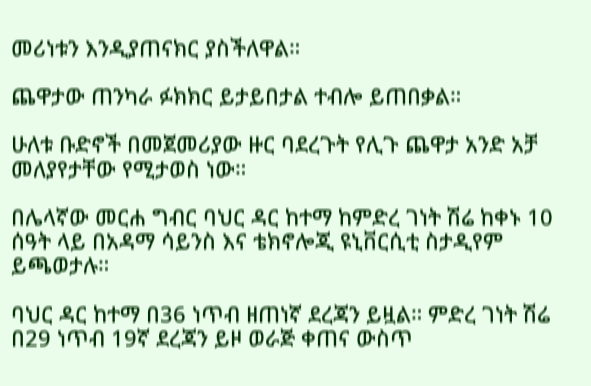መሪነቱን እንዲያጠናክር ያስችለዋል።

ጨዋታው ጠንካራ ፉክክር ይታይበታል ተብሎ ይጠበቃል።

ሁለቱ ቡድኖች በመጀመሪያው ዙር ባደረጉት የሊጉ ጨዋታ አንድ አቻ መለያየታቸው የሚታወስ ነው።

በሌላኛው መርሐ ግብር ባህር ዳር ከተማ ከምድረ ገነት ሽሬ ከቀኑ 10 ሰዓት ላይ በአዳማ ሳይንስ እና ቴክኖሎጂ ዩኒቨርሲቲ ስታዲየም ይጫወታሉ።

ባህር ዳር ከተማ በ36 ነጥብ ዘጠነኛ ደረጃን ይዟል። ምድረ ገነት ሽሬ በ29 ነጥብ 19ኛ ደረጃን ይዞ ወራጅ ቀጠና ውስጥ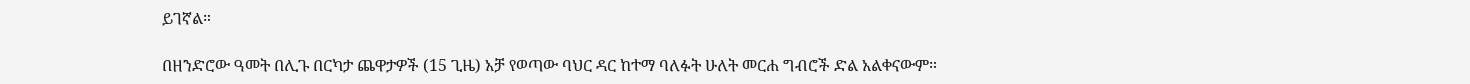ይገኛል።

በዘንድሮው ዓመት በሊጉ በርካታ ጨዋታዎች (15 ጊዜ) አቻ የወጣው ባህር ዳር ከተማ ባለፉት ሁለት መርሐ ግብሮች ድል አልቀናውም።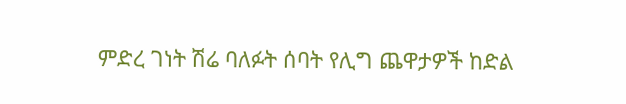ምድረ ገነት ሽሬ ባለፉት ሰባት የሊግ ጨዋታዎች ከድል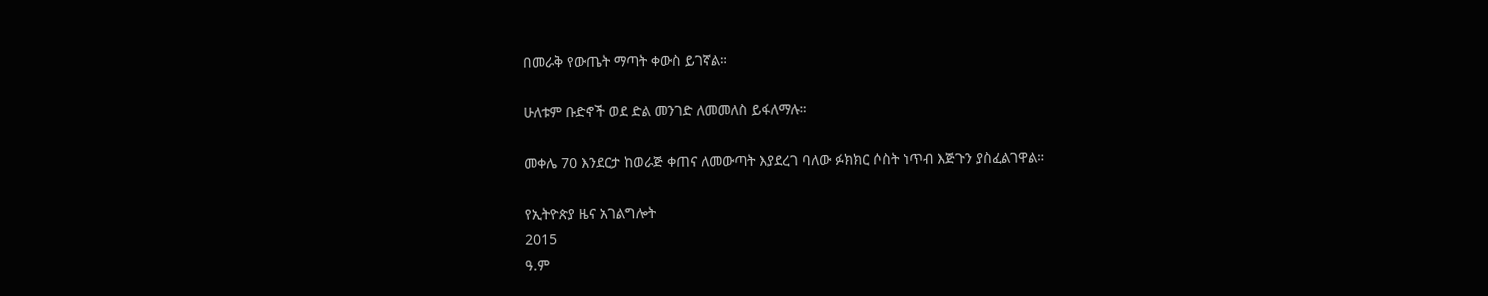በመራቅ የውጤት ማጣት ቀውስ ይገኛል።

ሁለቱም ቡድኖች ወደ ድል መንገድ ለመመለስ ይፋለማሉ።

መቀሌ 70 እንደርታ ከወራጅ ቀጠና ለመውጣት እያደረገ ባለው ፉክክር ሶስት ነጥብ እጅጉን ያስፈልገዋል።

የኢትዮጵያ ዜና አገልግሎት
2015
ዓ.ም